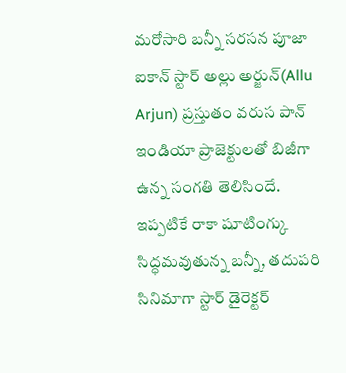మరోసారి బన్నీ సరసన పూజా
ఐకాన్ స్టార్ అల్లు అర్జున్(Allu Arjun) ప్రస్తుతం వరుస పాన్ ఇండియా ప్రాజెక్టులతో బిజీగా ఉన్న సంగతి తెలిసిందే. ఇప్పటికే రాకా షూటింగ్కు సిద్ధమవుతున్న బన్నీ, తదుపరి సినిమాగా స్టార్ డైరెక్టర్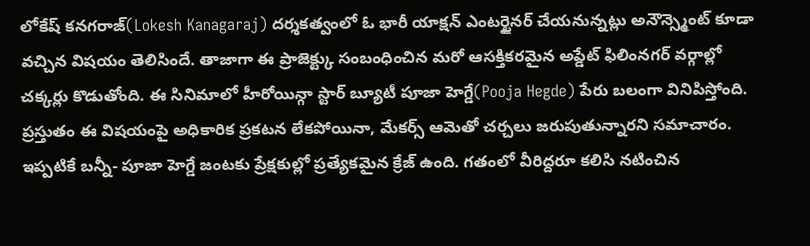లోకేష్ కనగరాజ్(Lokesh Kanagaraj) దర్శకత్వంలో ఓ భారీ యాక్షన్ ఎంటర్టైనర్ చేయనున్నట్లు అనౌన్స్మెంట్ కూడా వచ్చిన విషయం తెలిసిందే. తాజాగా ఈ ప్రాజెక్ట్కు సంబంధించిన మరో ఆసక్తికరమైన అప్డేట్ ఫిలింనగర్ వర్గాల్లో చక్కర్లు కొడుతోంది. ఈ సినిమాలో హీరోయిన్గా స్టార్ బ్యూటీ పూజా హెగ్డే(Pooja Hegde) పేరు బలంగా వినిపిస్తోంది. ప్రస్తుతం ఈ విషయంపై అధికారిక ప్రకటన లేకపోయినా, మేకర్స్ ఆమెతో చర్చలు జరుపుతున్నారని సమాచారం.
ఇప్పటికే బన్నీ- పూజా హెగ్డే జంటకు ప్రేక్షకుల్లో ప్రత్యేకమైన క్రేజ్ ఉంది. గతంలో వీరిద్దరూ కలిసి నటించిన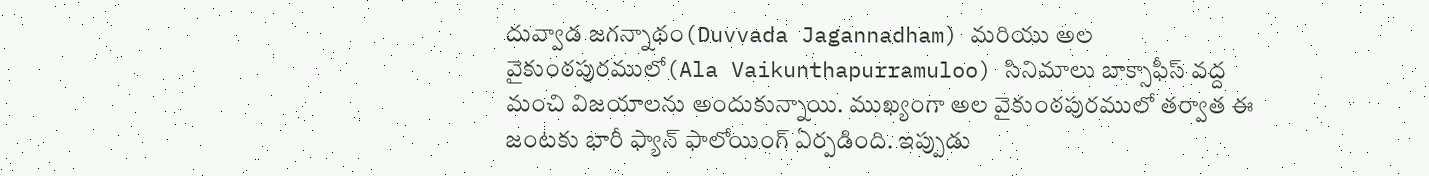దువ్వాడ జగన్నాథం(Duvvada Jagannadham) మరియు అల వైకుంఠపురములో(Ala Vaikunthapurramuloo) సినిమాలు బాక్సాఫీస్ వద్ద మంచి విజయాలను అందుకున్నాయి. ముఖ్యంగా అల వైకుంఠపురములో తర్వాత ఈ జంటకు భారీ ఫ్యాన్ ఫాలోయింగ్ ఏర్పడింది. ఇప్పుడు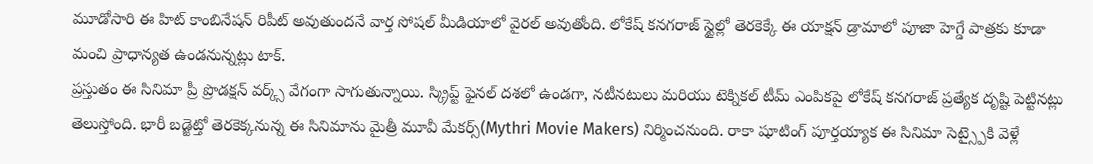మూడోసారి ఈ హిట్ కాంబినేషన్ రిపీట్ అవుతుందనే వార్త సోషల్ మీడియాలో వైరల్ అవుతోంది. లోకేష్ కనగరాజ్ స్టైల్లో తెరకెక్కే ఈ యాక్షన్ డ్రామాలో పూజా హెగ్డే పాత్రకు కూడా మంచి ప్రాధాన్యత ఉండనున్నట్లు టాక్.
ప్రస్తుతం ఈ సినిమా ప్రీ ప్రొడక్షన్ వర్క్స్ వేగంగా సాగుతున్నాయి. స్క్రిప్ట్ ఫైనల్ దశలో ఉండగా, నటీనటులు మరియు టెక్నికల్ టీమ్ ఎంపికపై లోకేష్ కనగరాజ్ ప్రత్యేక దృష్టి పెట్టినట్లు తెలుస్తోంది. భారీ బడ్జెట్తో తెరకెక్కనున్న ఈ సినిమాను మైత్రీ మూవీ మేకర్స్(Mythri Movie Makers) నిర్మించనుంది. రాకా షూటింగ్ పూర్తయ్యాక ఈ సినిమా సెట్స్పైకి వెళ్లే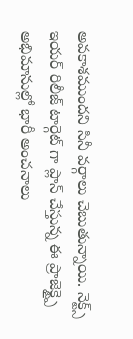అవకాశముందని సినీ వర్గాలు చెబుతున్నాయి. నెక్ట్స్ ఇయర్ రిలీజ్ టార్గెట్ గా ప్లాన్ చేస్తున్న ఈ ప్రాజెక్ట్పై అభిమానుల్లో భారీ అంచనాలు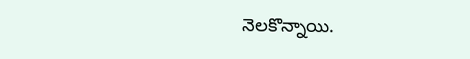నెలకొన్నాయి.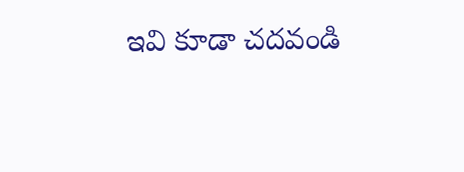ఇవి కూడా చదవండి